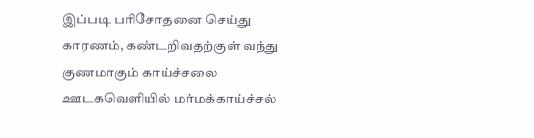இப்படி பரிசோதனை செய்து காரணம், கண்டறிவதற்குள் வந்து குணமாகும் காய்ச்சலை ஊடகவெளியில் மர்மக்காய்ச்சல்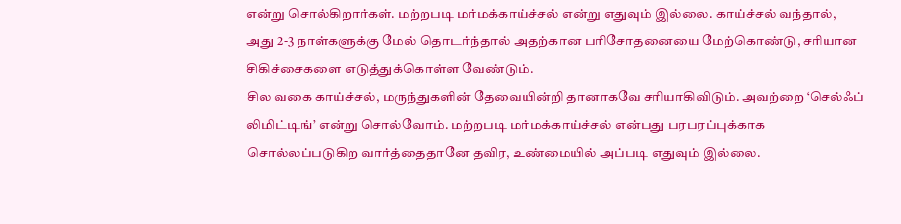என்று சொல்கிறார்கள். மற்றபடி மர்மக்காய்ச்சல் என்று எதுவும் இல்லை. காய்ச்சல் வந்தால், அது 2-3 நாள்களுக்கு மேல் தொடர்ந்தால் அதற்கான பரிசோதனையை மேற்கொண்டு, சரியான சிகிச்சைகளை எடுத்துக்கொள்ள வேண்டும்.
சில வகை காய்ச்சல், மருந்துகளின் தேவையின்றி தானாகவே சரியாகிவிடும். அவற்றை ‘செல்ஃப் லிமிட்டிங்’ என்று சொல்வோம். மற்றபடி மர்மக்காய்ச்சல் என்பது பரபரப்புக்காக சொல்லப்படுகிற வார்த்தைதானே தவிர, உண்மையில் அப்படி எதுவும் இல்லை.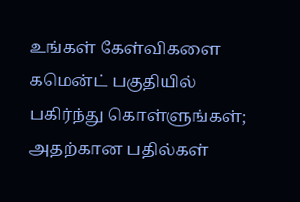உங்கள் கேள்விகளை கமென்ட் பகுதியில் பகிர்ந்து கொள்ளுங்கள்; அதற்கான பதில்கள்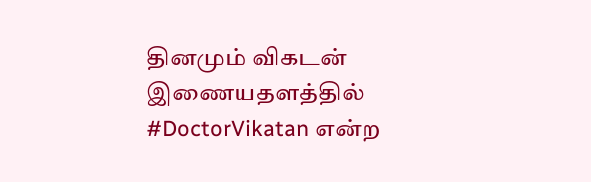தினமும் விகடன் இணையதளத்தில் #DoctorVikatan என்ற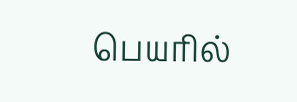பெயரில்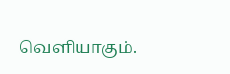வெளியாகும்.